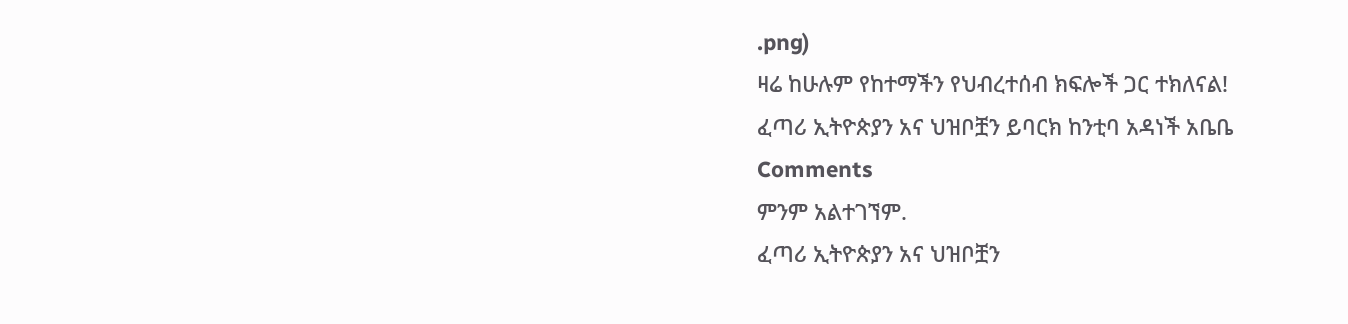.png)
ዛሬ ከሁሉም የከተማችን የህብረተሰብ ክፍሎች ጋር ተክለናል!
ፈጣሪ ኢትዮጵያን አና ህዝቦቿን ይባርክ ከንቲባ አዳነች አቤቤ
Comments
ምንም አልተገኘም.
ፈጣሪ ኢትዮጵያን አና ህዝቦቿን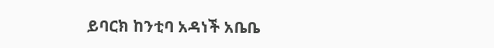ይባርክ ከንቲባ አዳነች አቤቤ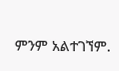ምንም አልተገኘም.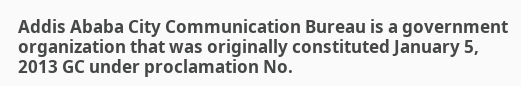Addis Ababa City Communication Bureau is a government organization that was originally constituted January 5, 2013 GC under proclamation No.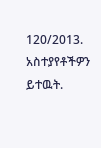120/2013.
አስተያየቶችዎን ይተዉት.